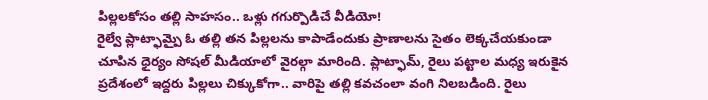పిల్లలకోసం తల్లి సాహసం.. ఒళ్లు గగుర్పొడిచే వీడియో!
రైల్వే ప్లాట్ఫామ్పై ఓ తల్లి తన పిల్లలను కాపాడేందుకు ప్రాణాలను సైతం లెక్కచేయకుండా చూపిన ధైర్యం సోషల్ మీడియాలో వైరల్గా మారింది. ప్లాట్ఫామ్, రైలు పట్టాల మధ్య ఇరుకైన ప్రదేశంలో ఇద్దరు పిల్లలు చిక్కుకోగా.. వారిపై తల్లి కవచంలా వంగి నిలబడింది. రైలు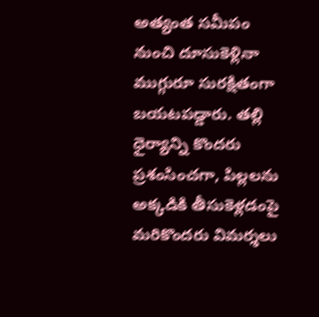అత్యంత సమీపం నుంచి దూసుకెళ్లినా ముగ్గురూ సురక్షితంగా బయటపడ్డారు. తల్లి ధైర్యాన్ని కొందరు ప్రశంసించగా, పిల్లలను అక్కడికి తీసుకెళ్లడంపై మరికొందరు విమర్శలు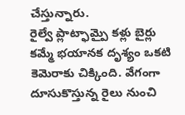చేస్తున్నారు.
రైల్వే ప్లాట్ఫామ్పై కళ్లు బైర్లు కమ్మే భయానక దృశ్యం ఒకటి కెమెరాకు చిక్కింది. వేగంగా దూసుకొస్తున్న రైలు నుంచి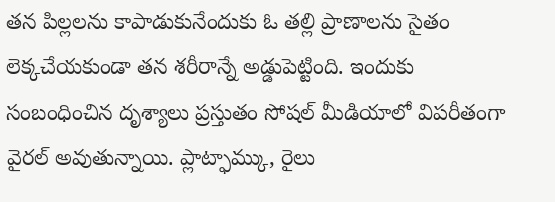తన పిల్లలను కాపాడుకునేందుకు ఓ తల్లి ప్రాణాలను సైతం లెక్కచేయకుండా తన శరీరాన్నే అడ్డుపెట్టింది. ఇందుకు సంబంధించిన దృశ్యాలు ప్రస్తుతం సోషల్ మీడియాలో విపరీతంగా వైరల్ అవుతున్నాయి. ప్లాట్ఫామ్కు, రైలు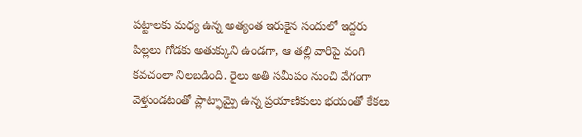పట్టాలకు మధ్య ఉన్న అత్యంత ఇరుకైన సందులో ఇద్దరు పిల్లలు గోడకు అతుక్కుని ఉండగా, ఆ తల్లి వారిపై వంగి కవచంలా నిలబడింది. రైలు అతి సమీపం నుంచి వేగంగా వెళ్తుండటంతో ప్లాట్ఫామ్పై ఉన్న ప్రయాణికులు భయంతో కేకలు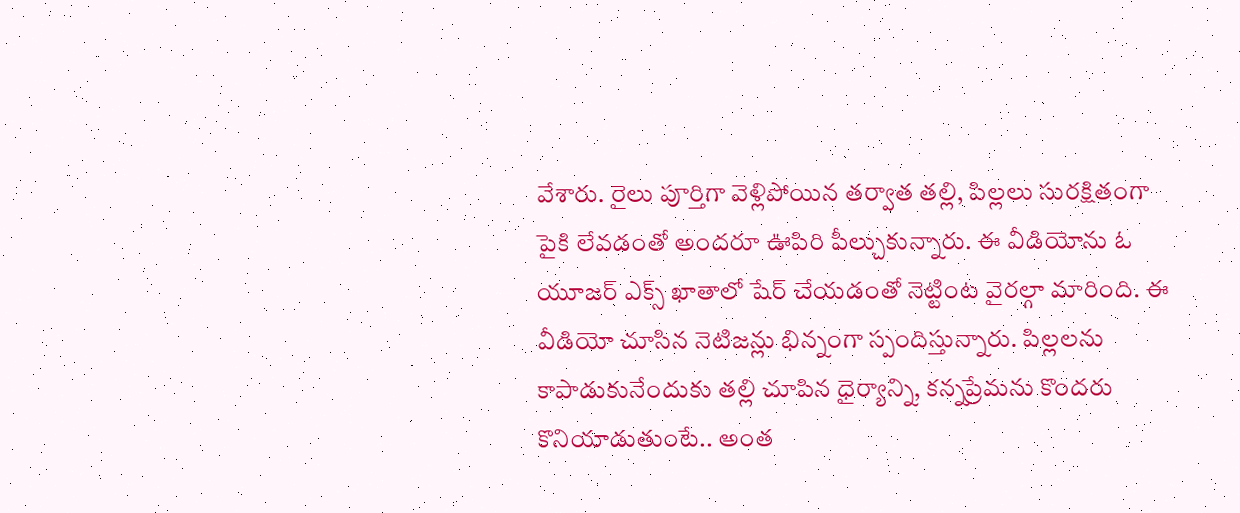వేశారు. రైలు పూర్తిగా వెళ్లిపోయిన తర్వాత తల్లి, పిల్లలు సురక్షితంగా పైకి లేవడంతో అందరూ ఊపిరి పీల్చుకున్నారు. ఈ వీడియోను ఓ యూజర్ ఎక్స్ ఖాతాలో షేర్ చేయడంతో నెట్టింట వైరల్గా మారింది. ఈ వీడియో చూసిన నెటిజన్లు భిన్నంగా స్పందిస్తున్నారు. పిల్లలను కాపాడుకునేందుకు తల్లి చూపిన ధైర్యాన్ని, కన్నప్రేమను కొందరు కొనియాడుతుంటే.. అంత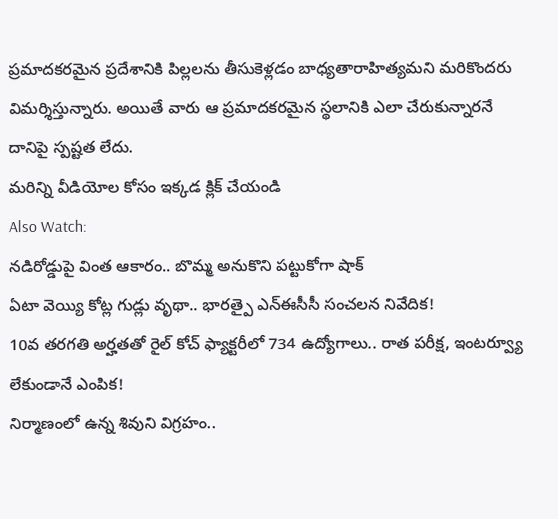ప్రమాదకరమైన ప్రదేశానికి పిల్లలను తీసుకెళ్లడం బాధ్యతారాహిత్యమని మరికొందరు విమర్శిస్తున్నారు. అయితే వారు ఆ ప్రమాదకరమైన స్థలానికి ఎలా చేరుకున్నారనే దానిపై స్పష్టత లేదు.
మరిన్ని వీడియోల కోసం ఇక్కడ క్లిక్ చేయండి
Also Watch:
నడిరోడ్డుపై వింత ఆకారం.. బొమ్మ అనుకొని పట్టుకోగా షాక్
ఏటా వెయ్యి కోట్ల గుడ్లు వృథా.. భారత్పై ఎన్ఈసీసీ సంచలన నివేదిక!
10వ తరగతి అర్హతతో రైల్ కోచ్ ఫ్యాక్టరీలో 734 ఉద్యోగాలు.. రాత పరీక్ష, ఇంటర్వ్యూ లేకుండానే ఎంపిక!
నిర్మాణంలో ఉన్న శివుని విగ్రహం..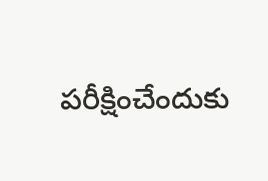పరీక్షించేందుకు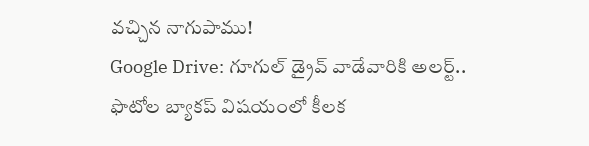వచ్చిన నాగుపాము!
Google Drive: గూగుల్ డ్రైవ్ వాడేవారికి అలర్ట్.. ఫొటోల బ్యాకప్ విషయంలో కీలక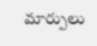మార్పులు